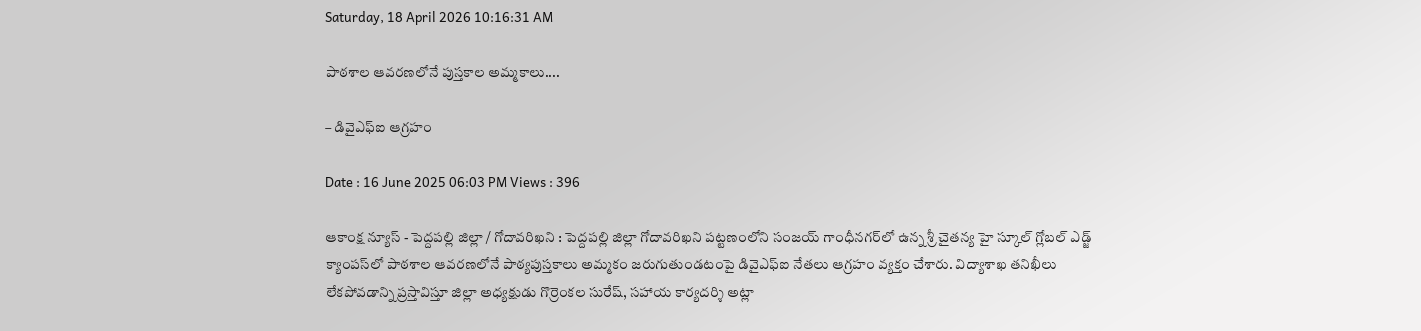Saturday, 18 April 2026 10:16:31 AM

పాఠశాల ఆవరణలోనే పుస్తకాల అమ్మకాలు....

– డివైఎఫ్ఐ ఆగ్రహం

Date : 16 June 2025 06:03 PM Views : 396

ఆకాంక్ష న్యూస్ - పెద్దపల్లి జిల్లా / గోదావరిఖని : పెద్దపల్లి జిల్లా గోదావరిఖని పట్టణంలోని సంజయ్ గాంధీనగర్‌లో ఉన్న శ్రీ చైతన్య హై స్కూల్ గ్లోబల్ ఎడ్జ్ క్యాంపస్‌లో పాఠశాల ఆవరణలోనే పాఠ్యపుస్తకాలు అమ్మకం జరుగుతుండటంపై డివైఎఫ్ఐ నేతలు ఆగ్రహం వ్యక్తం చేశారు. విద్యాశాఖ తనిఖీలు లేకపోవడాన్ని ప్రస్తావిస్తూ జిల్లా అధ్యక్షుడు గొర్రెంకల సురేష్, సహాయ కార్యదర్శి అట్లా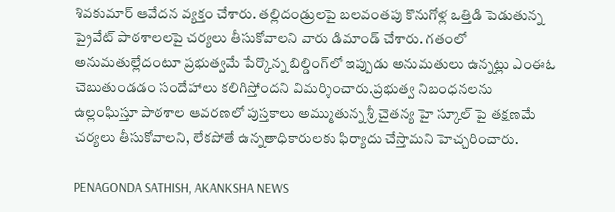శివకుమార్ ఆవేదన వ్యక్తం చేశారు. తల్లిదండ్రులపై బలవంతపు కొనుగోళ్ల ఒత్తిడి పెడుతున్న ప్రైవేట్ పాఠశాలలపై చర్యలు తీసుకోవాలని వారు డిమాండ్ చేశారు. గతంలో అనుమతుల్లేదంటూ ప్రభుత్వమే పేర్కొన్న బిల్డింగ్‌లో ఇప్పుడు అనుమతులు ఉన్నట్లు ఎంఈఓ చెబుతుండడం సందేహాలు కలిగిస్తోందని విమర్శించారు.ప్రభుత్వ నిబంధనలను ఉల్లంఘిస్తూ పాఠశాల ఆవరణలో పుస్తకాలు అమ్ముతున్న శ్రీ చైతన్య హై స్కూల్ పై తక్షణమే చర్యలు తీసుకోవాలని, లేకపోతే ఉన్నతాధికారులకు ఫిర్యాదు చేస్తామని హెచ్చరించారు.

PENAGONDA SATHISH, AKANKSHA NEWS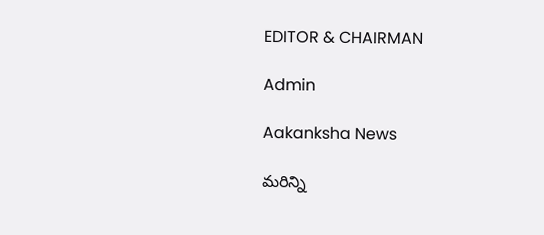EDITOR & CHAIRMAN

Admin

Aakanksha News

మరిన్ని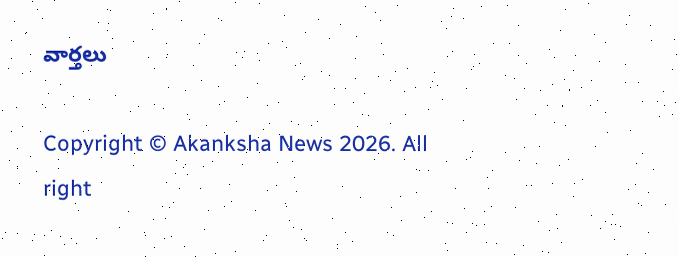వార్తలు

Copyright © Akanksha News 2026. All right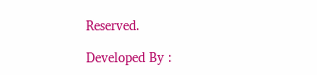Reserved.

Developed By :